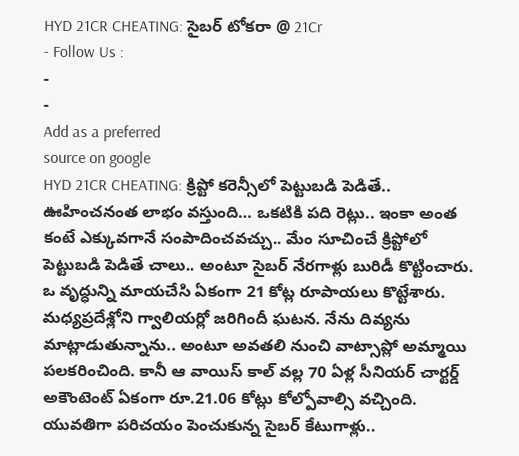HYD 21CR CHEATING: సైబర్ టోకరా @ 21Cr
- Follow Us :
-
-
Add as a preferred
source on google
HYD 21CR CHEATING: క్రిప్టో కరెన్సీలో పెట్టుబడి పెడితే.. ఊహించనంత లాభం వస్తుంది… ఒకటికి పది రెట్లు.. ఇంకా అంత కంటే ఎక్కువగానే సంపాదించవచ్చు.. మేం సూచించే క్రిప్టోలో పెట్టుబడి పెడితే చాలు.. అంటూ సైబర్ నేరగాళ్లు బురిడీ కొట్టించారు. ఒ వృద్ధున్ని మాయచేసి ఏకంగా 21 కోట్ల రూపాయలు కొట్టేశారు. మధ్యప్రదేశ్లోని గ్వాలియర్లో జరిగిందీ ఘటన. నేను దివ్యను మాట్లాడుతున్నాను.. అంటూ అవతలి నుంచి వాట్సాప్లో అమ్మాయి పలకరించింది. కానీ ఆ వాయిస్ కాల్ వల్ల 70 ఏళ్ల సీనియర్ చార్టర్డ్ అకౌంటెంట్ ఏకంగా రూ.21.06 కోట్లు కోల్పోవాల్సి వచ్చింది. యువతిగా పరిచయం పెంచుకున్న సైబర్ కేటుగాళ్లు..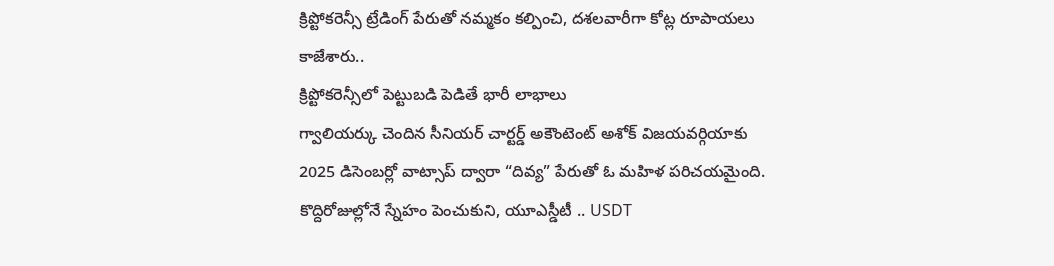క్రిప్టోకరెన్సీ ట్రేడింగ్ పేరుతో నమ్మకం కల్పించి, దశలవారీగా కోట్ల రూపాయలు కాజేశారు..
క్రిప్టోకరెన్సీలో పెట్టుబడి పెడితే భారీ లాభాలు
గ్వాలియర్కు చెందిన సీనియర్ చార్టర్డ్ అకౌంటెంట్ అశోక్ విజయవర్గియాకు 2025 డిసెంబర్లో వాట్సాప్ ద్వారా “దివ్య” పేరుతో ఓ మహిళ పరిచయమైంది. కొద్దిరోజుల్లోనే స్నేహం పెంచుకుని, యూఎస్డీటీ .. USDT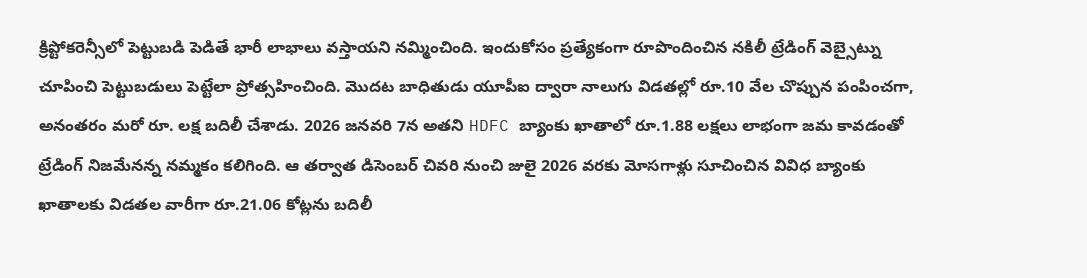క్రిప్టోకరెన్సీలో పెట్టుబడి పెడితే భారీ లాభాలు వస్తాయని నమ్మించింది. ఇందుకోసం ప్రత్యేకంగా రూపొందించిన నకిలీ ట్రేడింగ్ వెబ్సైట్ను చూపించి పెట్టుబడులు పెట్టేలా ప్రోత్సహించింది. మొదట బాధితుడు యూపీఐ ద్వారా నాలుగు విడతల్లో రూ.10 వేల చొప్పున పంపించగా, అనంతరం మరో రూ. లక్ష బదిలీ చేశాడు. 2026 జనవరి 7న అతని HDFC బ్యాంకు ఖాతాలో రూ.1.88 లక్షలు లాభంగా జమ కావడంతో ట్రేడింగ్ నిజమేనన్న నమ్మకం కలిగింది. ఆ తర్వాత డిసెంబర్ చివరి నుంచి జులై 2026 వరకు మోసగాళ్లు సూచించిన వివిధ బ్యాంకు ఖాతాలకు విడతల వారీగా రూ.21.06 కోట్లను బదిలీ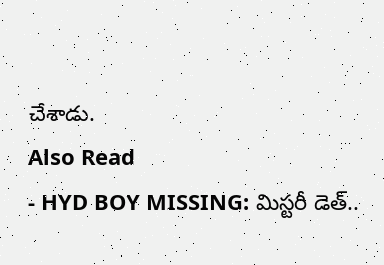చేశాడు.
Also Read
- HYD BOY MISSING: మిస్టరీ డెత్..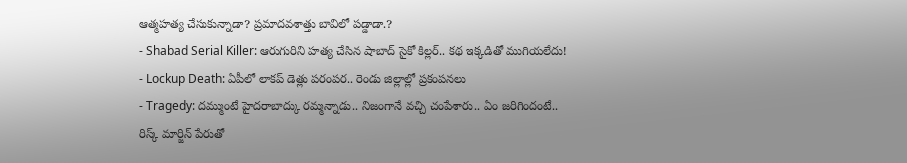ఆత్మహత్య చేసుకున్నాడా? ప్రమాదవశాత్తు బావిలో పడ్డాడా.?
- Shabad Serial Killer: ఆరుగురిని హత్య చేసిన షాబాద్ సైకో కిల్లర్.. కథ ఇక్కడితో ముగియలేదు!
- Lockup Death: ఏపీలో లాకప్ డెత్లు పరంపర.. రెండు జిల్లాల్లో ప్రకంపనలు
- Tragedy: దమ్ముంటే హైదరాబాద్కు రమ్మన్నాడు.. నిజంగానే వచ్చి చంపేశారు.. ఏం జరిగిందంటే..
రిస్క్ మార్జిన్ పేరుతో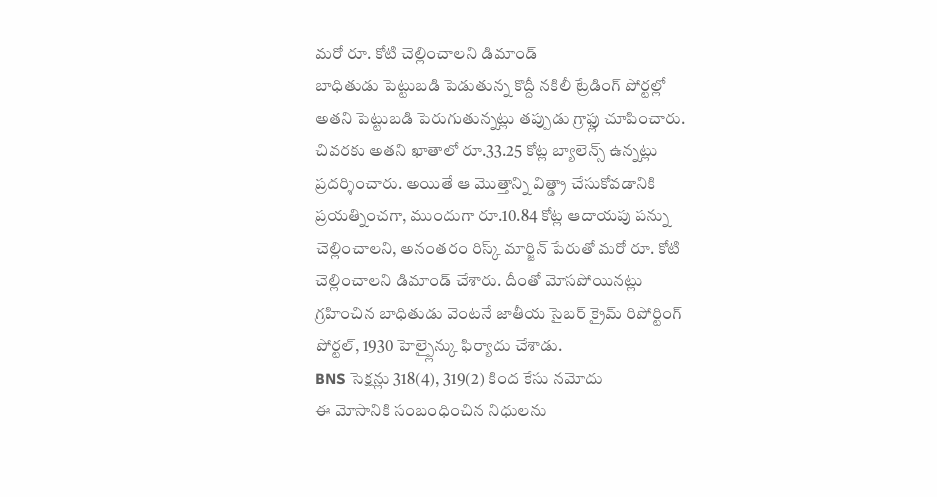మరో రూ. కోటి చెల్లించాలని డిమాండ్
బాధితుడు పెట్టుబడి పెడుతున్న కొద్దీ నకిలీ ట్రేడింగ్ పోర్టల్లో అతని పెట్టుబడి పెరుగుతున్నట్లు తప్పుడు గ్రాఫ్లు చూపించారు. చివరకు అతని ఖాతాలో రూ.33.25 కోట్ల బ్యాలెన్స్ ఉన్నట్లు ప్రదర్శించారు. అయితే ఆ మొత్తాన్ని విత్డ్రా చేసుకోవడానికి ప్రయత్నించగా, ముందుగా రూ.10.84 కోట్ల ఆదాయపు పన్ను చెల్లించాలని, అనంతరం రిస్క్ మార్జిన్ పేరుతో మరో రూ. కోటి చెల్లించాలని డిమాండ్ చేశారు. దీంతో మోసపోయినట్లు గ్రహించిన బాధితుడు వెంటనే జాతీయ సైబర్ క్రైమ్ రిపోర్టింగ్ పోర్టల్, 1930 హెల్ప్లైన్కు ఫిర్యాదు చేశాడు.
BNS సెక్షన్లు 318(4), 319(2) కింద కేసు నమోదు
ఈ మోసానికి సంబంధించిన నిధులను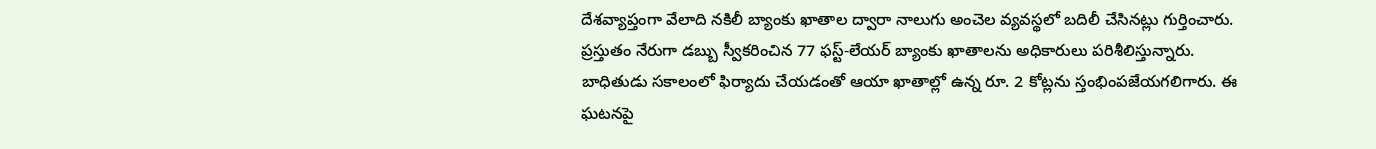దేశవ్యాప్తంగా వేలాది నకిలీ బ్యాంకు ఖాతాల ద్వారా నాలుగు అంచెల వ్యవస్థలో బదిలీ చేసినట్లు గుర్తించారు. ప్రస్తుతం నేరుగా డబ్బు స్వీకరించిన 77 ఫస్ట్-లేయర్ బ్యాంకు ఖాతాలను అధికారులు పరిశీలిస్తున్నారు. బాధితుడు సకాలంలో ఫిర్యాదు చేయడంతో ఆయా ఖాతాల్లో ఉన్న రూ. 2 కోట్లను స్తంభింపజేయగలిగారు. ఈ ఘటనపై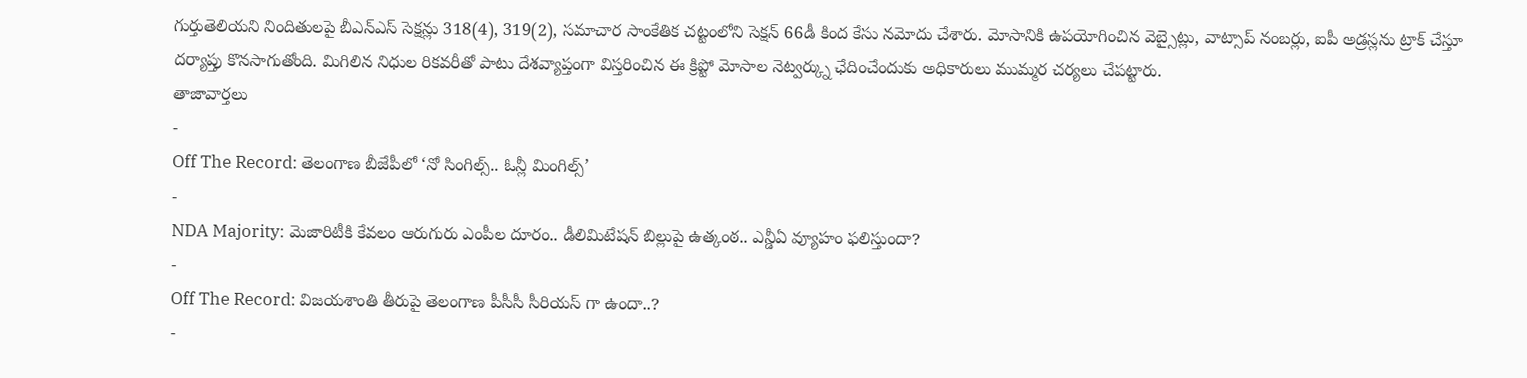గుర్తుతెలియని నిందితులపై బీఎన్ఎస్ సెక్షన్లు 318(4), 319(2), సమాచార సాంకేతిక చట్టంలోని సెక్షన్ 66డీ కింద కేసు నమోదు చేశారు. మోసానికి ఉపయోగించిన వెబ్సైట్లు, వాట్సాప్ నంబర్లు, ఐపీ అడ్రస్లను ట్రాక్ చేస్తూ దర్యాప్తు కొనసాగుతోంది. మిగిలిన నిధుల రికవరీతో పాటు దేశవ్యాప్తంగా విస్తరించిన ఈ క్రిప్టో మోసాల నెట్వర్క్ను ఛేదించేందుకు అధికారులు ముమ్మర చర్యలు చేపట్టారు.
తాజావార్తలు
-
Off The Record: తెలంగాణ బీజేపీలో ‘నో సింగిల్స్.. ఓన్లీ మింగిల్స్’
-
NDA Majority: మెజారిటీకి కేవలం ఆరుగురు ఎంపీల దూరం.. డీలిమిటేషన్ బిల్లుపై ఉత్కంఠ.. ఎన్డీఏ వ్యూహం ఫలిస్తుందా?
-
Off The Record: విజయశాంతి తీరుపై తెలంగాణ పీసీసీ సీరియస్ గా ఉందా..?
-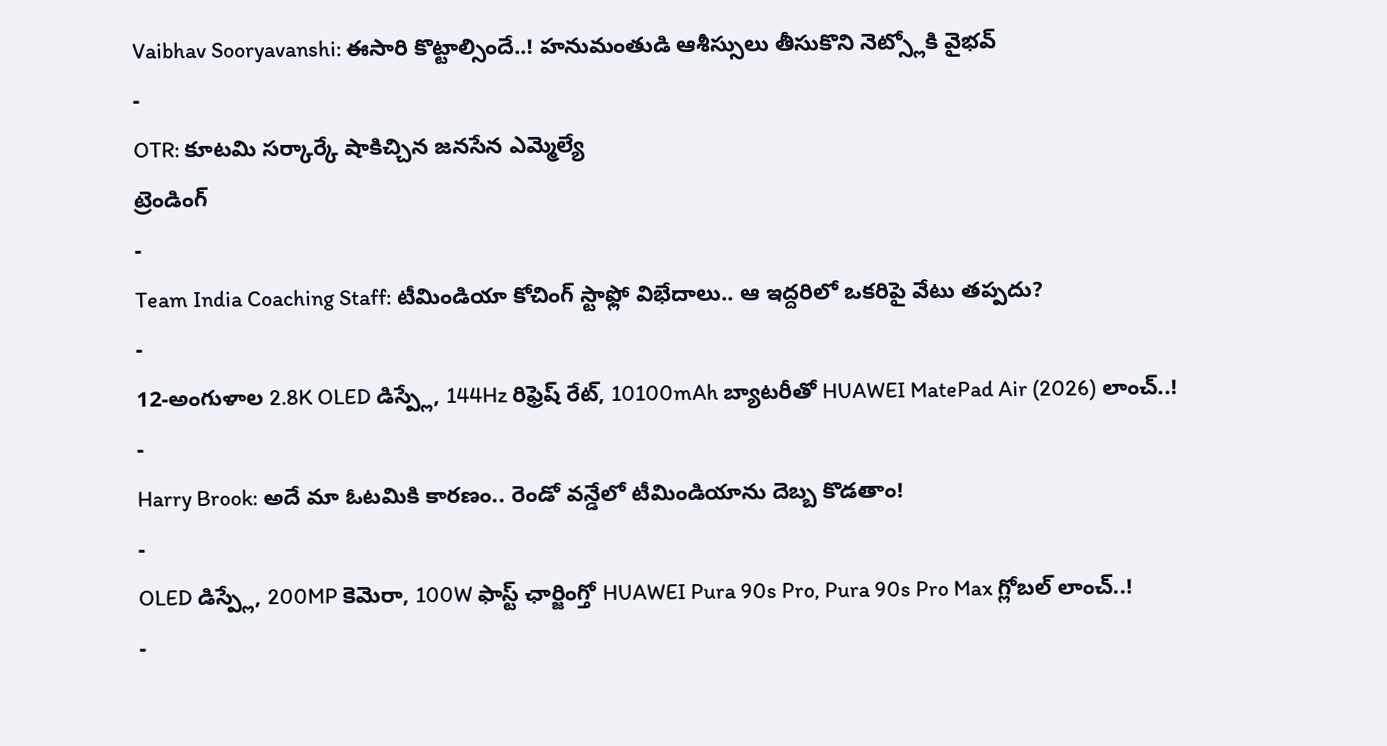Vaibhav Sooryavanshi: ఈసారి కొట్టాల్సిందే..! హనుమంతుడి ఆశీస్సులు తీసుకొని నెట్స్లోకి వైభవ్
-
OTR: కూటమి సర్కార్కే షాకిచ్చిన జనసేన ఎమ్మెల్యే
ట్రెండింగ్
-
Team India Coaching Staff: టీమిండియా కోచింగ్ స్టాఫ్లో విభేదాలు.. ఆ ఇద్దరిలో ఒకరిపై వేటు తప్పదు?
-
12-అంగుళాల 2.8K OLED డిస్ప్లే, 144Hz రిఫ్రెష్ రేట్, 10100mAh బ్యాటరీతో HUAWEI MatePad Air (2026) లాంచ్..!
-
Harry Brook: అదే మా ఓటమికి కారణం.. రెండో వన్డేలో టీమిండియాను దెబ్బ కొడతాం!
-
OLED డిస్ప్లే, 200MP కెమెరా, 100W ఫాస్ట్ ఛార్జింగ్తో HUAWEI Pura 90s Pro, Pura 90s Pro Max గ్లోబల్ లాంచ్..!
-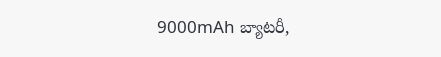9000mAh బ్యాటరీ,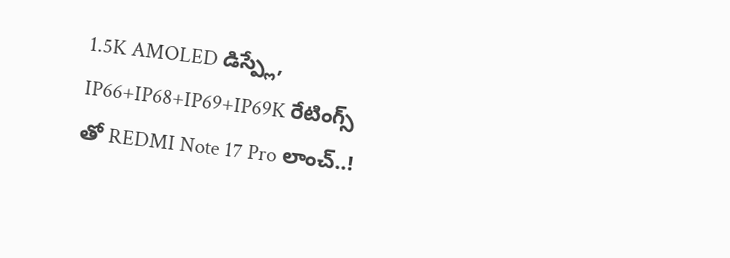1.5K AMOLED డిస్ప్లే, IP66+IP68+IP69+IP69K రేటింగ్స్ తో REDMI Note 17 Pro లాంచ్..!